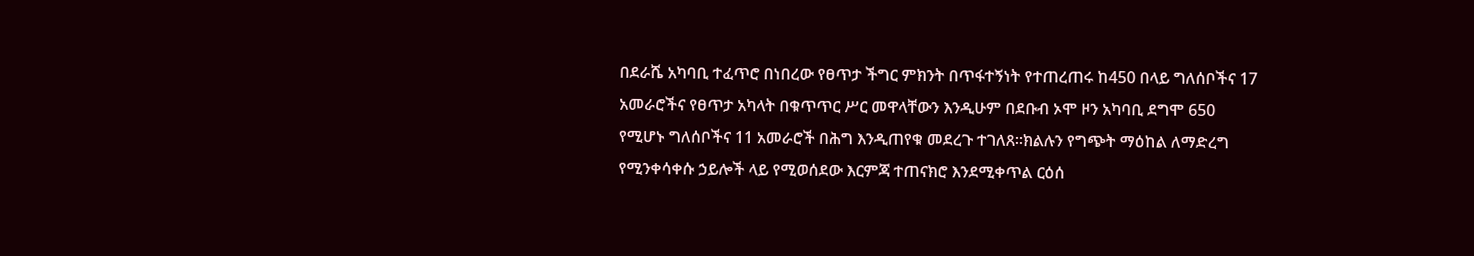በደራሼ አካባቢ ተፈጥሮ በነበረው የፀጥታ ችግር ምክንት በጥፋተኝነት የተጠረጠሩ ከ450 በላይ ግለሰቦችና 17 አመራሮችና የፀጥታ አካላት በቁጥጥር ሥር መዋላቸውን እንዲሁም በደቡብ ኦሞ ዞን አካባቢ ደግሞ 650 የሚሆኑ ግለሰቦችና 11 አመራሮች በሕግ እንዲጠየቁ መደረጉ ተገለጸ።ክልሉን የግጭት ማዕከል ለማድረግ የሚንቀሳቀሱ ኃይሎች ላይ የሚወሰደው እርምጃ ተጠናክሮ እንደሚቀጥል ርዕሰ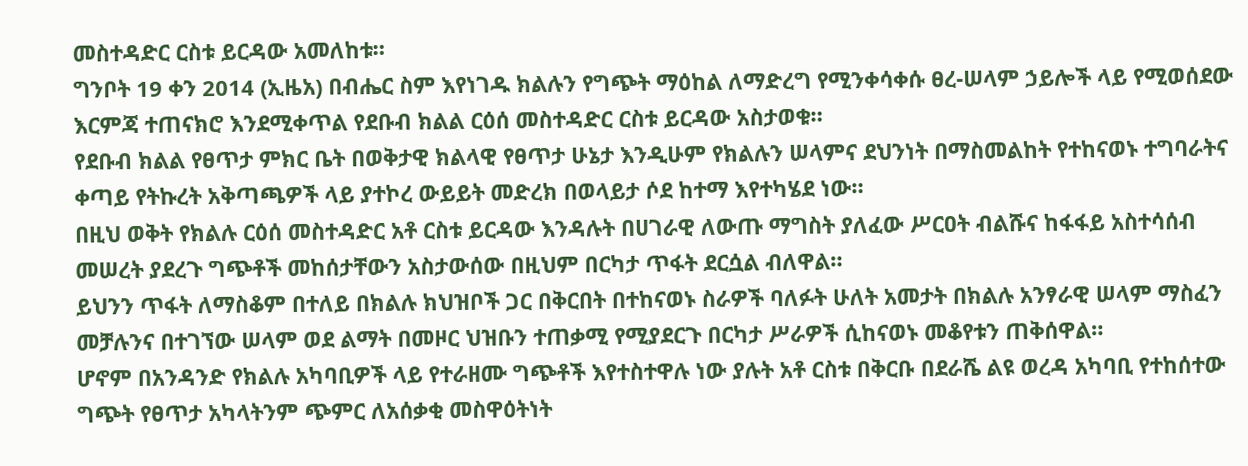መስተዳድር ርስቱ ይርዳው አመለከቱ።
ግንቦት 19 ቀን 2014 (ኢዜአ) በብሔር ስም እየነገዱ ክልሉን የግጭት ማዕከል ለማድረግ የሚንቀሳቀሱ ፀረ-ሠላም ኃይሎች ላይ የሚወሰደው እርምጃ ተጠናክሮ እንደሚቀጥል የደቡብ ክልል ርዕሰ መስተዳድር ርስቱ ይርዳው አስታወቁ።
የደቡብ ክልል የፀጥታ ምክር ቤት በወቅታዊ ክልላዊ የፀጥታ ሁኔታ እንዲሁም የክልሉን ሠላምና ደህንነት በማስመልከት የተከናወኑ ተግባራትና ቀጣይ የትኩረት አቅጣጫዎች ላይ ያተኮረ ውይይት መድረክ በወላይታ ሶደ ከተማ እየተካሄደ ነው።
በዚህ ወቅት የክልሉ ርዕሰ መስተዳድር አቶ ርስቱ ይርዳው እንዳሉት በሀገራዊ ለውጡ ማግስት ያለፈው ሥርዐት ብልሹና ከፋፋይ አስተሳሰብ መሠረት ያደረጉ ግጭቶች መከሰታቸውን አስታውሰው በዚህም በርካታ ጥፋት ደርሷል ብለዋል።
ይህንን ጥፋት ለማስቆም በተለይ በክልሉ ክህዝቦች ጋር በቅርበት በተከናወኑ ስራዎች ባለፉት ሁለት አመታት በክልሉ አንፃራዊ ሠላም ማስፈን መቻሉንና በተገኘው ሠላም ወደ ልማት በመዞር ህዝቡን ተጠቃሚ የሚያደርጉ በርካታ ሥራዎች ሲከናወኑ መቆየቱን ጠቅሰዋል።
ሆኖም በአንዳንድ የክልሉ አካባቢዎች ላይ የተራዘሙ ግጭቶች እየተስተዋሉ ነው ያሉት አቶ ርስቱ በቅርቡ በደራሼ ልዩ ወረዳ አካባቢ የተከሰተው ግጭት የፀጥታ አካላትንም ጭምር ለአሰቃቂ መስዋዕትነት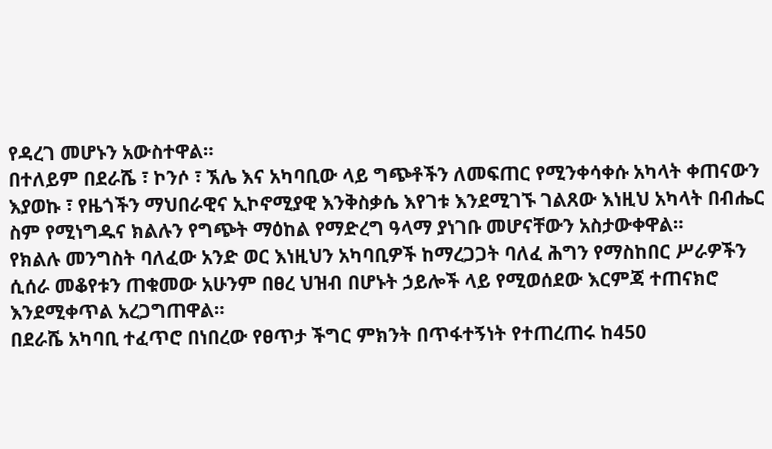የዳረገ መሆኑን አውስተዋል።
በተለይም በደራሼ ፣ ኮንሶ ፣ ኧሌ እና አካባቢው ላይ ግጭቶችን ለመፍጠር የሚንቀሳቀሱ አካላት ቀጠናውን እያወኩ ፣ የዜጎችን ማህበራዊና ኢኮኖሚያዊ እንቅስቃሴ እየገቱ እንደሚገኙ ገልጸው እነዚህ አካላት በብሔር ስም የሚነግዱና ክልሉን የግጭት ማዕከል የማድረግ ዓላማ ያነገቡ መሆናቸውን አስታውቀዋል።
የክልሉ መንግስት ባለፈው አንድ ወር እነዚህን አካባቢዎች ከማረጋጋት ባለፈ ሕግን የማስከበር ሥራዎችን ሲሰራ መቆየቱን ጠቁመው አሁንም በፀረ ህዝብ በሆኑት ኃይሎች ላይ የሚወሰደው እርምጃ ተጠናክሮ እንደሚቀጥል አረጋግጠዋል።
በደራሼ አካባቢ ተፈጥሮ በነበረው የፀጥታ ችግር ምክንት በጥፋተኝነት የተጠረጠሩ ከ450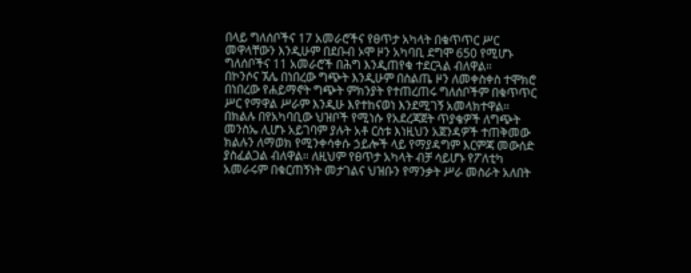በላይ ግለሰቦችና 17 አመራሮችና የፀጥታ አካላት በቁጥጥር ሥር መዋላቸውን እንዲሁም በደቡብ ኦሞ ዞን አካባቢ ደግሞ 650 የሚሆኑ ግለሰቦችና 11 አመራሮች በሕግ እንዲጠየቁ ተደርጓል ብለዋል።
በኮንሶና ኧሌ በነበረው ግጭት እንዲሁም በስልጤ ዞን ለመቀስቀስ ተሞክሮ በነበረው የሐይማኖት ግጭት ምክንያት የተጠረጠሩ ግለሰቦችም በቁጥጥር ሥር የማዋል ሥራም እንዲሁ እየተከናወነ እንደሚገኝ አመላክተዋል።
በክልሉ በየአካባቢው ህዝቦች የሚነሱ የአደረጃጀት ጥያቄዎች ለግጭት መንስኤ ሊሆኑ አይገባም ያሉት አቶ ርስቱ እነዚህን አጀንዳዎች ተጠቅመው ክልሉን ለማወክ የሚንቀሳቀሱ ኃይሎች ላይ የማያዳግም እርምጃ መውሰድ ያስፈልጋል ብለዋል። ለዚህም የፀጥታ አካላት ብቻ ሳይሆኑ የፖለቲካ አመራሩም በቁርጠኝነት መታገልና ህዝቡን የማንቃት ሥራ መስራት አለበት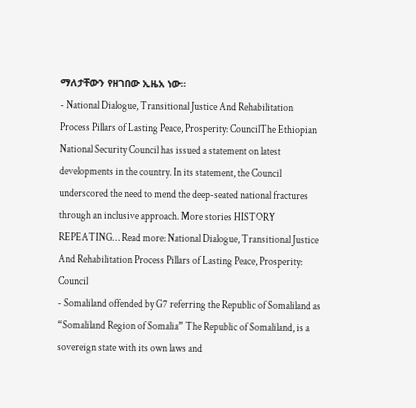ማለታቸውን የዘገበው ኢዜአ ነው።
- National Dialogue, Transitional Justice And Rehabilitation Process Pillars of Lasting Peace, Prosperity: CouncilThe Ethiopian National Security Council has issued a statement on latest developments in the country. In its statement, the Council underscored the need to mend the deep-seated national fractures through an inclusive approach. More stories HISTORY REPEATING… Read more: National Dialogue, Transitional Justice And Rehabilitation Process Pillars of Lasting Peace, Prosperity: Council
- Somaliland offended by G7 referring the Republic of Somaliland as “Somaliland Region of Somalia” The Republic of Somaliland, is a sovereign state with its own laws and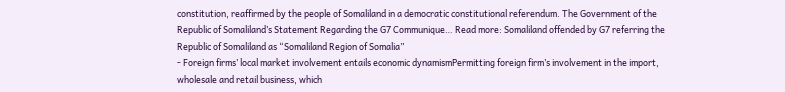constitution, reaffirmed by the people of Somaliland in a democratic constitutional referendum. The Government of the Republic of Somaliland’s Statement Regarding the G7 Communique… Read more: Somaliland offended by G7 referring the Republic of Somaliland as “Somaliland Region of Somalia”
- Foreign firms’ local market involvement entails economic dynamismPermitting foreign firm’s involvement in the import, wholesale and retail business, which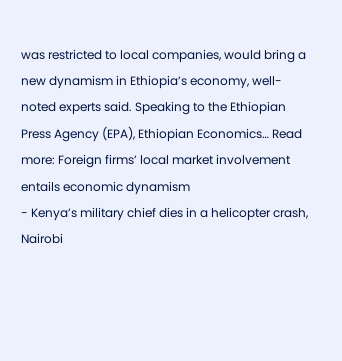was restricted to local companies, would bring a new dynamism in Ethiopia’s economy, well-noted experts said. Speaking to the Ethiopian Press Agency (EPA), Ethiopian Economics… Read more: Foreign firms’ local market involvement entails economic dynamism
- Kenya’s military chief dies in a helicopter crash, Nairobi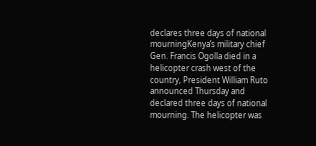declares three days of national mourningKenya’s military chief Gen. Francis Ogolla died in a helicopter crash west of the country, President William Ruto announced Thursday and declared three days of national mourning. The helicopter was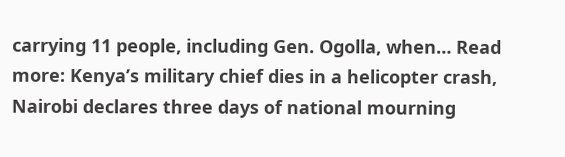carrying 11 people, including Gen. Ogolla, when… Read more: Kenya’s military chief dies in a helicopter crash, Nairobi declares three days of national mourning